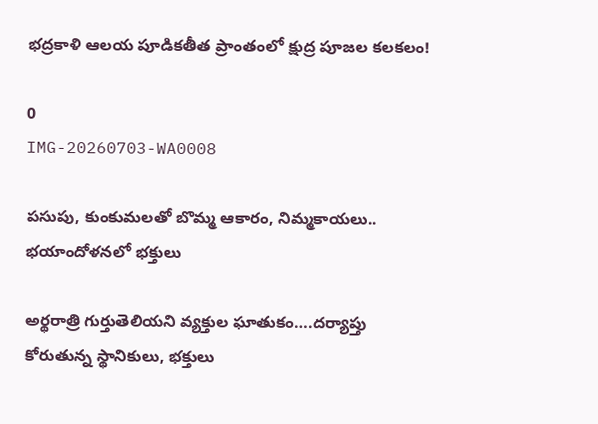భద్రకాళి ఆలయ పూడికతీత ప్రాంతంలో క్షుద్ర పూజల కలకలం!

0
IMG-20260703-WA0008

పసుపు, కుంకుమలతో బొమ్మ ఆకారం, నిమ్మకాయలు.. భయాందోళనలో భక్తులు

అర్థరాత్రి గుర్తుతెలియని వ్యక్తుల ఘాతుకం….దర్యాప్తు కోరుతున్న స్థానికులు, భక్తులు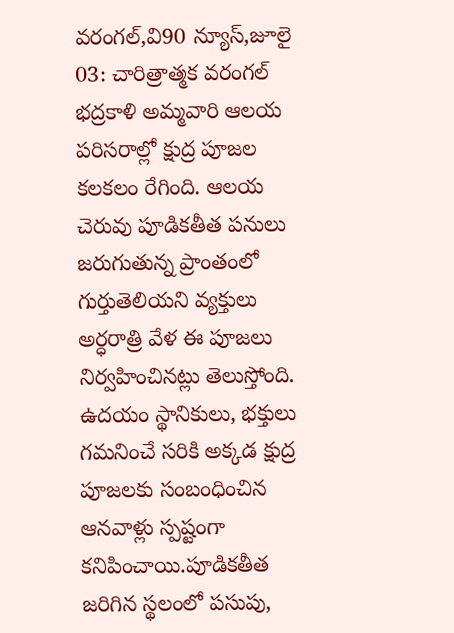వరంగల్,వి90 న్యూస్,జూలై 03: చారిత్రాత్మక వరంగల్ భద్రకాళి అమ్మవారి ఆలయ పరిసరాల్లో క్షుద్ర పూజల కలకలం రేగింది. ఆలయ చెరువు పూడికతీత పనులు జరుగుతున్న ప్రాంతంలో గుర్తుతెలియని వ్యక్తులు అర్ధరాత్రి వేళ ఈ పూజలు నిర్వహించినట్లు తెలుస్తోంది. ఉదయం స్థానికులు, భక్తులు గమనించే సరికి అక్కడ క్షుద్ర పూజలకు సంబంధించిన ఆనవాళ్లు స్పష్టంగా కనిపించాయి.పూడికతీత జరిగిన స్థలంలో పసుపు,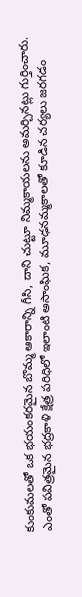కుంకుమలతో ఒక భయంకరమైన బొమ్మ ఆకారాన్ని గీసి, దాని చుట్టూ నిమ్మకాయలను అమర్చినట్లు గుర్తించారు. ఎంతో పవిత్రమైన భద్రకాళి క్షేత్ర పరిధిలో ఇలాంటి అసాంఘిక, మూఢనమ్మకాలతో కూడిన చర్యలు జరగడం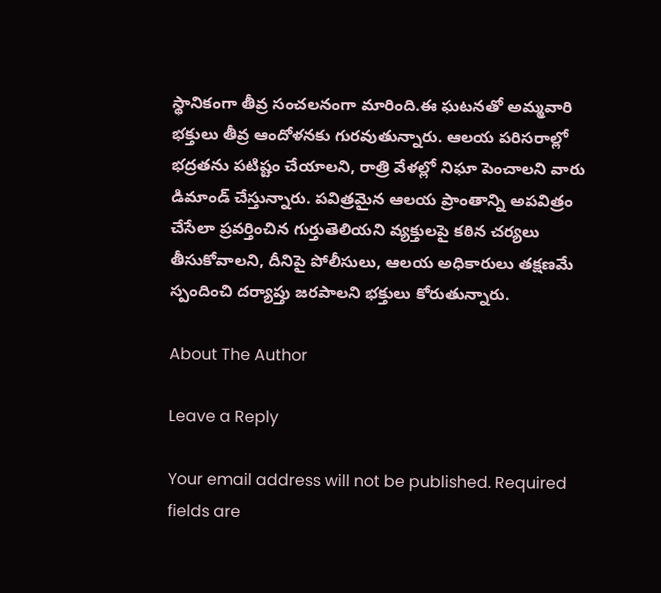స్థానికంగా తీవ్ర సంచలనంగా మారింది.ఈ ఘటనతో అమ్మవారి భక్తులు తీవ్ర ఆందోళనకు గురవుతున్నారు. ఆలయ పరిసరాల్లో భద్రతను పటిష్టం చేయాలని, రాత్రి వేళల్లో నిఘా పెంచాలని వారు డిమాండ్ చేస్తున్నారు. పవిత్రమైన ఆలయ ప్రాంతాన్ని అపవిత్రం చేసేలా ప్రవర్తించిన గుర్తుతెలియని వ్యక్తులపై కఠిన చర్యలు తీసుకోవాలని, దీనిపై పోలీసులు, ఆలయ అధికారులు తక్షణమే స్పందించి దర్యాప్తు జరపాలని భక్తులు కోరుతున్నారు.

About The Author

Leave a Reply

Your email address will not be published. Required fields are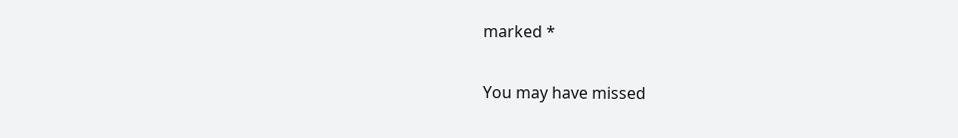marked *

You may have missed